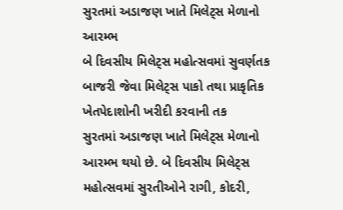સુરતમાં અડાજણ ખાતે મિલેટ્સ મેળાનો આરમ્ભ
બે દિવસીય મિલેટ્સ મહોત્સવમાં સુવર્ણતક
બાજરી જેવા મિલેટ્સ પાકો તથા પ્રાકૃતિક ખેતપેદાશોની ખરીદી કરવાની તક
સુરતમાં અડાજણ ખાતે મિલેટ્સ મેળાનો આરમ્ભ થયો છે. બે દિવસીય મિલેટ્સ મહોત્સવમાં સુરતીઓને રાગી, કોદરી,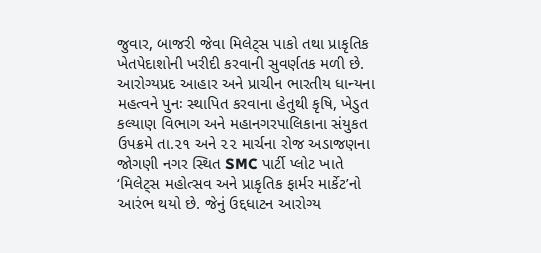જુવાર, બાજરી જેવા મિલેટ્સ પાકો તથા પ્રાકૃતિક ખેતપેદાશોની ખરીદી કરવાની સુવર્ણતક મળી છે.
આરોગ્યપ્રદ આહાર અને પ્રાચીન ભારતીય ધાન્યના મહત્વને પુનઃ સ્થાપિત કરવાના હેતુથી કૃષિ, ખેડુત કલ્યાણ વિભાગ અને મહાનગરપાલિકાના સંયુકત ઉપક્રમે તા.૨૧ અને ૨૨ માર્ચના રોજ અડાજણના જોગણી નગર સ્થિત SMC પાર્ટી પ્લોટ ખાતે ‘મિલેટ્સ મહોત્સવ અને પ્રાકૃતિક ફાર્મર માર્કેટ’નો આરંભ થયો છે. જેનું ઉદ્દધાટન આરોગ્ય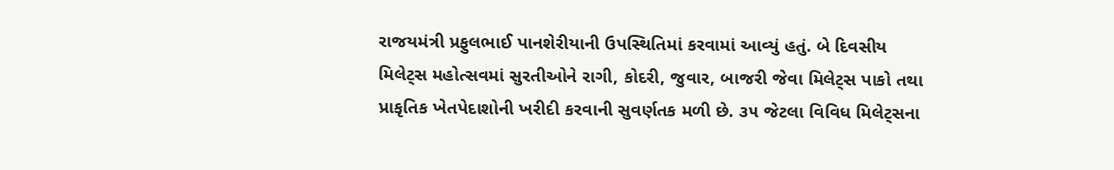રાજયમંત્રી પ્રફુલભાઈ પાનશેરીયાની ઉપસ્થિતિમાં કરવામાં આવ્યું હતું. બે દિવસીય મિલેટ્સ મહોત્સવમાં સુરતીઓને રાગી, કોદરી, જુવાર, બાજરી જેવા મિલેટ્સ પાકો તથા પ્રાકૃતિક ખેતપેદાશોની ખરીદી કરવાની સુવર્ણતક મળી છે. ૩૫ જેટલા વિવિધ મિલેટ્સના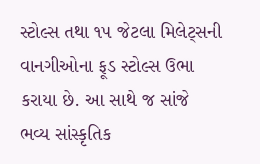સ્ટોલ્સ તથા ૧૫ જેટલા મિલેટ્સની વાનગીઓના ફૂડ સ્ટોલ્સ ઉભા કરાયા છે. આ સાથે જ સાંજે ભવ્ય સાંસ્કૃતિક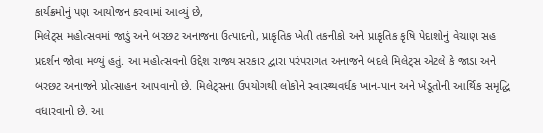કાર્યક્રમોનું પણ આયોજન કરવામાં આવ્યું છે,
મિલેટ્સ મહોત્સવમાં જાડું અને બરછટ અનાજના ઉત્પાદનો, પ્રાકૃતિક ખેતી તકનીકો અને પ્રાકૃતિક કૃષિ પેદાશોનું વેચાણ સહ પ્રદર્શન જોવા મળ્યું હતું. આ મહોત્સવનો ઉદ્દેશ રાજ્ય સરકાર દ્વારા પરંપરાગત અનાજને બદલે મિલેટ્સ એટલે કે જાડા અને બરછટ અનાજને પ્રોત્સાહન આપવાનો છે. મિલેટ્સના ઉપયોગથી લોકોને સ્વાસ્થ્યવર્ધક ખાન-પાન અને ખેડૂતોની આર્થિક સમૃદ્ધિ વધારવાનો છે. આ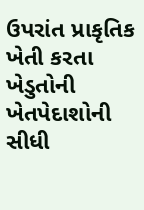ઉપરાંત પ્રાકૃતિક ખેતી કરતા ખેડુતોની ખેતપેદાશોની સીધી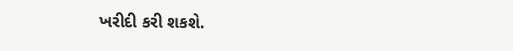ખરીદી કરી શકશે.